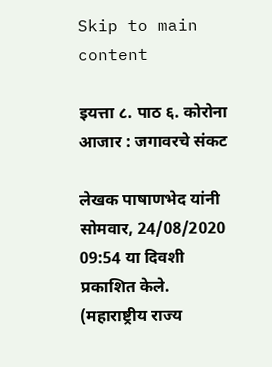Skip to main content

इयत्ता ८. पाठ ६. कोरोना आजार : जगावरचे संकट

लेखक पाषाणभेद यांनी सोमवार, 24/08/2020 09:54 या दिवशी प्रकाशित केले.
(महाराष्ट्रीय राज्य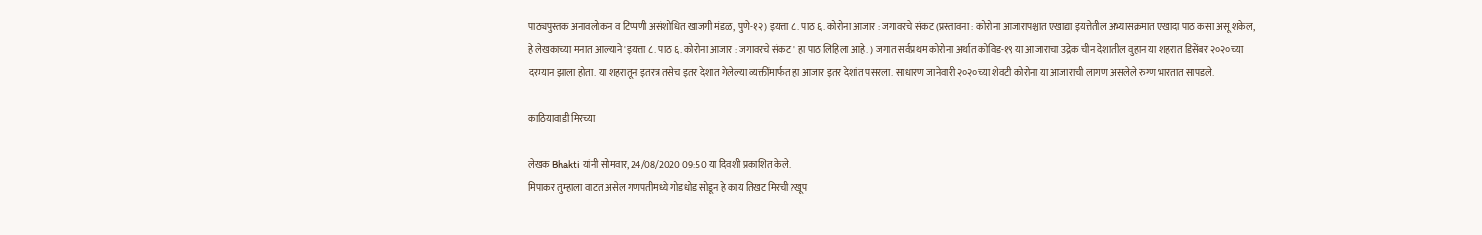पाठ्यपुस्तक अनावलोकन व टिप्पणी असंशोधित खाजगी मंडळ, पुणे-१२) इयत्ता ८. पाठ ६. कोरोना आजार : जगावरचे संकट (प्रस्तावना : कोरोना आजारापश्चात एखाद्या इयत्तेतील अभ्यासक्रमात एखादा पाठ कसा असू शकेल, हे लेखकाच्या मनात आल्याने 'इयत्ता ८. पाठ ६. कोरोना आजार : जगावरचे संकट' हा पाठ लिहिला आहे. ) जगात सर्वप्रथम कोरोना अर्थात कोविड-१९ या आजाराचा उद्रेक चीन देशातील वुहान या शहरात डिसेंबर २०२०च्या दरम्यान झाला होता. या शहरातून इतरत्र तसेच इतर देशात गेलेल्या व्यक्तींमार्फत हा आजार इतर देशांत पसरला. साधारण जानेवारी २०२०च्या शेवटी कोरोना या आजाराची लागण असलेले रुग्ण भारतात सापडले.

काठियावाडी मिरच्या

लेखक Bhakti यांनी सोमवार, 24/08/2020 09:50 या दिवशी प्रकाशित केले.
मिपाकर तुम्हाला वाटत असेल गणपतीमध्ये गोडधोड सोडून हे काय तिखट मिरची?खूप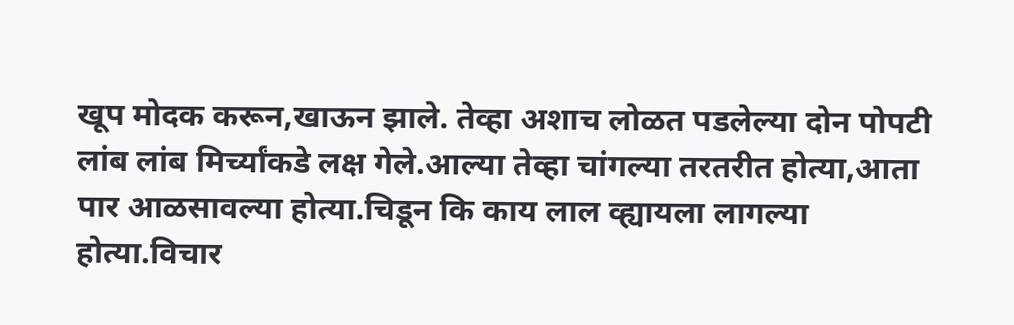खूप मोदक करून,खाऊन झाले. तेव्हा अशाच लोळत पडलेल्या दोन पोपटी लांब लांब मिर्च्यांकडे लक्ष गेले.आल्या तेव्हा चांगल्या तरतरीत होत्या,आता पार आळसावल्या होत्या.चिडून कि काय लाल व्ह्यायला लागल्या होत्या.विचार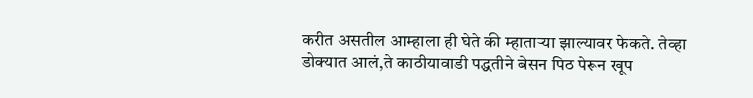करीत असतील आम्हाला ही घेते की म्हाताऱ्या झाल्यावर फेकते. तेव्हा डोक्यात आलं,ते काठीयावाडी पद्धतीने बेसन पिठ पेरून खूप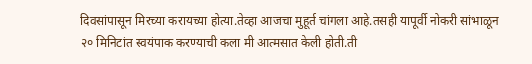दिवसांपासून मिरच्या करायच्या होत्या.तेव्हा आजचा मुहूर्त चांगला आहे.तसही यापूर्वी नोकरी सांभाळून २० मिनिटांत स्वयंपाक करण्याची कला मी आत्मसात केली होती.ती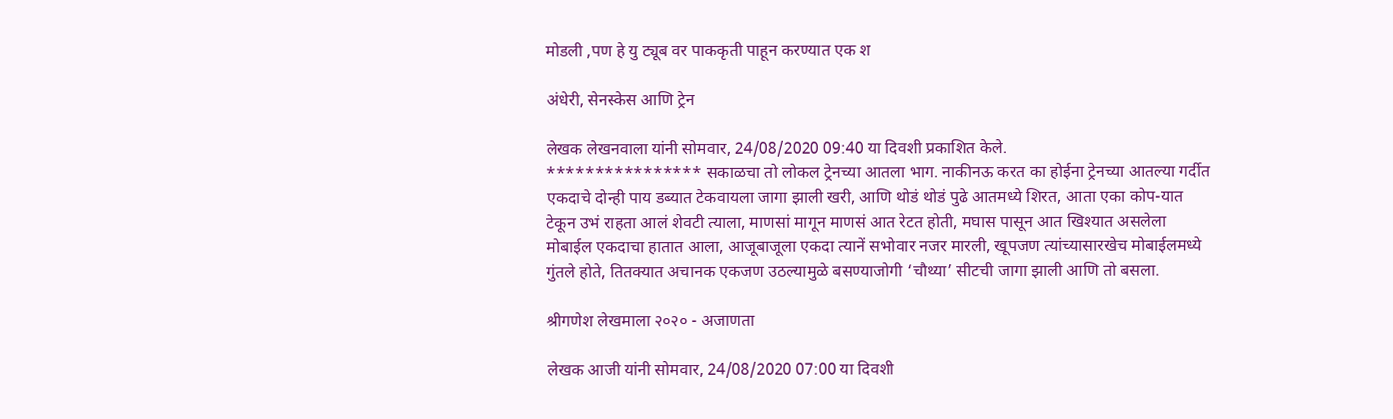मोडली ,पण हे यु ट्यूब वर पाककृती पाहून करण्यात एक श

अंधेरी, सेनस्केस आणि ट्रेन

लेखक लेखनवाला यांनी सोमवार, 24/08/2020 09:40 या दिवशी प्रकाशित केले.
**************** सकाळचा तो लोकल ट्रेनच्या आतला भाग. नाकीनऊ करत का होईना ट्रेनच्या आतल्या गर्दीत एकदाचे दोन्ही पाय डब्यात टेकवायला जागा झाली खरी, आणि थोडं थोडं पुढे आतमध्ये शिरत, आता एका कोप-यात टेकून उभं राहता आलं शेवटी त्याला, माणसां मागून माणसं आत रेटत होती, मघास पासून आत खिश्यात असलेला मोबाईल एकदाचा हातात आला, आजूबाजूला एकदा त्यानें सभोवार नजर मारली, खूपजण त्यांच्यासारखेच मोबाईलमध्ये गुंतले होते, तितक्यात अचानक एकजण उठल्यामुळे बसण्याजोगी ‘चौथ्या’ सीटची जागा झाली आणि तो बसला.

श्रीगणेश लेखमाला २०२० - अजाणता

लेखक आजी यांनी सोमवार, 24/08/2020 07:00 या दिवशी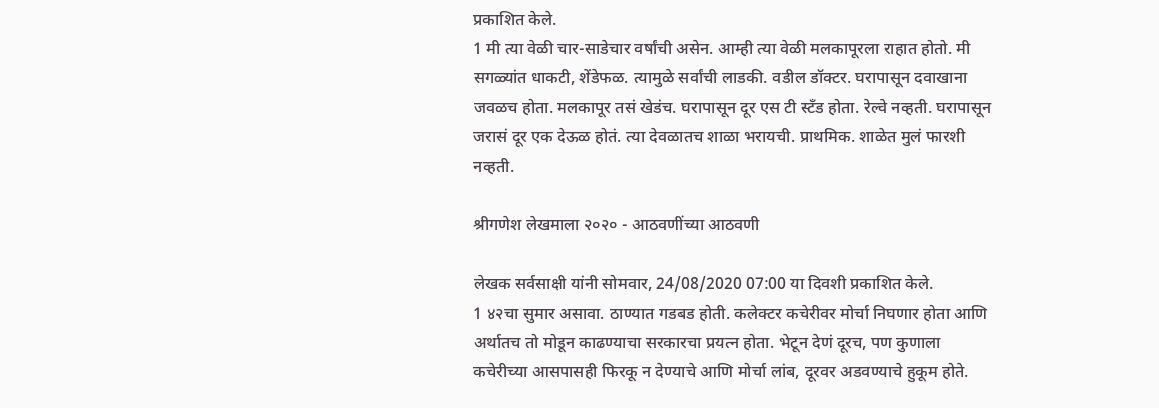प्रकाशित केले.
1 मी त्या वेळी चार-साडेचार वर्षांची असेन. आम्ही त्या वेळी मलकापूरला राहात होतो. मी सगळ्यांत धाकटी, शेंडेफळ. त्यामुळे सर्वांची लाडकी. वडील डॉक्टर. घरापासून दवाखाना जवळच होता. मलकापूर तसं खेडंच. घरापासून दूर एस टी स्टँड होता. रेल्वे नव्हती. घरापासून जरासं दूर एक देऊळ होतं. त्या देवळातच शाळा भरायची. प्राथमिक. शाळेत मुलं फारशी नव्हती.

श्रीगणेश लेखमाला २०२० - आठवणींच्या आठवणी

लेखक सर्वसाक्षी यांनी सोमवार, 24/08/2020 07:00 या दिवशी प्रकाशित केले.
1 ४२चा सुमार असावा. ठाण्यात गडबड होती. कलेक्टर कचेरीवर मोर्चा निघणार होता आणि अर्थातच तो मोडून काढण्याचा सरकारचा प्रयत्न होता. भेटून देणं दूरच, पण कुणाला कचेरीच्या आसपासही फिरकू न देण्याचे आणि मोर्चा लांब, दूरवर अडवण्याचे हुकूम होते.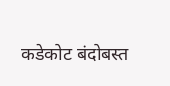कडेकोट बंदोबस्त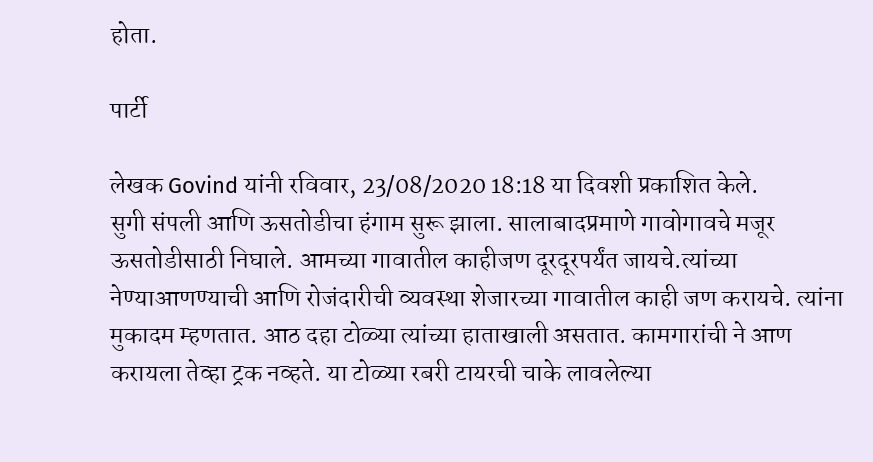होता.

पार्टी

लेखक Govind यांनी रविवार, 23/08/2020 18:18 या दिवशी प्रकाशित केले.
सुगी संपली आणि ऊसतोडीचा हंगाम सुरू झाला. सालाबादप्रमाणे गावोगावचे मजूर ऊसतोडीसाठी निघाले. आमच्या गावातील काहीजण दूरदूरपर्यंत जायचे.त्यांच्या नेण्याआणण्याची आणि रोजंदारीची व्यवस्था शेजारच्या गावातील काही जण करायचे. त्यांना मुकादम म्हणतात. आठ दहा टोळ्या त्यांच्या हाताखाली असतात. कामगारांची ने आण करायला तेव्हा ट्रक नव्हते. या टोळ्या रबरी टायरची चाके लावलेल्या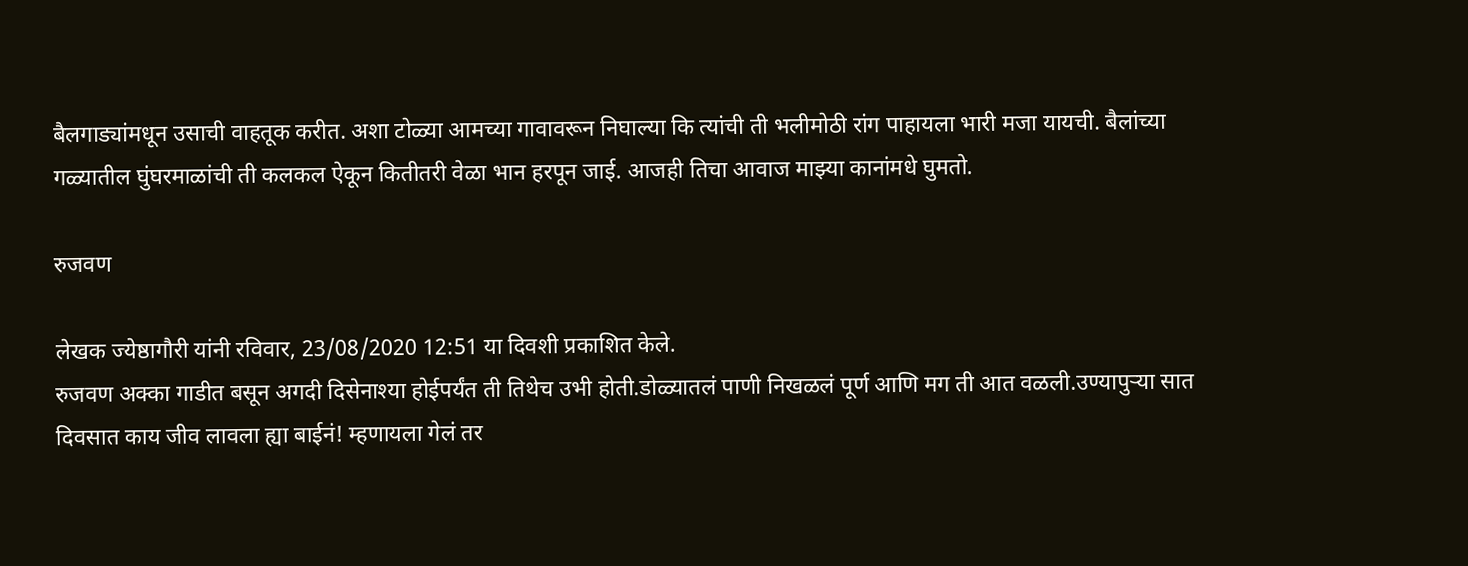बैलगाड्यांमधून उसाची वाहतूक करीत. अशा टोळ्या आमच्या गावावरून निघाल्या कि त्यांची ती भलीमोठी रांग पाहायला भारी मजा यायची. बैलांच्या गळ्यातील घुंघरमाळांची ती कलकल ऐकून कितीतरी वेळा भान हरपून जाई. आजही तिचा आवाज माझ्या कानांमधे घुमतो.

रुजवण

लेखक ज्येष्ठागौरी यांनी रविवार, 23/08/2020 12:51 या दिवशी प्रकाशित केले.
रुजवण अक्का गाडीत बसून अगदी दिसेनाश्या होईपर्यंत ती तिथेच उभी होती.डोळ्यातलं पाणी निखळलं पूर्ण आणि मग ती आत वळली.उण्यापुऱ्या सात दिवसात काय जीव लावला ह्या बाईनं! म्हणायला गेलं तर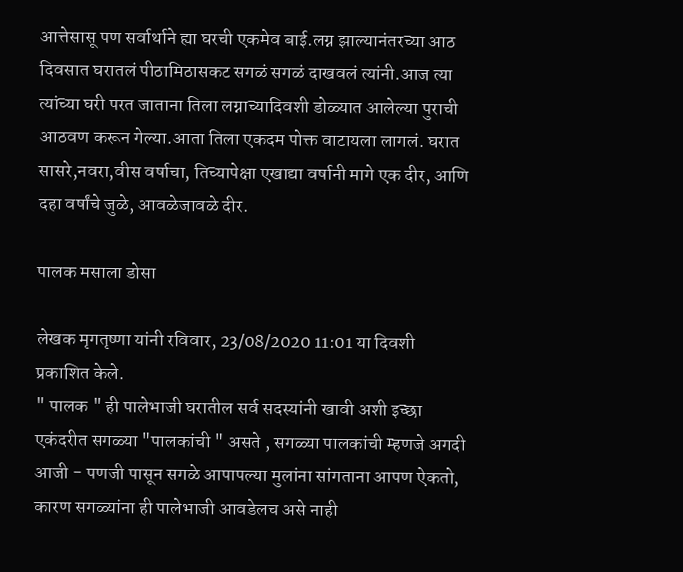आत्तेसासू पण सर्वार्थाने ह्या घरची एकमेव बाई.लग्न झाल्यानंतरच्या आठ दिवसात घरातलं पीठामिठासकट सगळं सगळं दाखवलं त्यांनी.आज त्या त्यांच्या घरी परत जाताना तिला लग्नाच्यादिवशी डोळ्यात आलेल्या पुराची आठवण करून गेल्या.आता तिला एकदम पोक्त वाटायला लागलं. घरात सासरे,नवरा,वीस वर्षाचा, तिच्यापेक्षा एखाद्या वर्षानी मागे एक दीर, आणि दहा वर्षांचे जुळे, आवळेजावळे दीर.

पालक मसाला डोसा

लेखक मृगतृष्णा यांनी रविवार, 23/08/2020 11:01 या दिवशी प्रकाशित केले.
" पालक " ही पालेभाजी घरातील सर्व सदस्यांनी खावी अशी इच्छा एकंदरीत सगळ्या "पालकांची " असते , सगळ्या पालकांची म्हणजे अगदी आजी - पणजी पासून सगळे आपापल्या मुलांना सांगताना आपण ऐकतो, कारण सगळ्यांना ही पालेभाजी आवडेलच असे नाही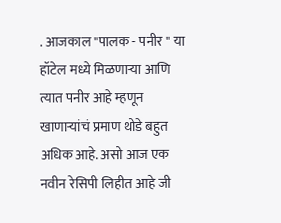. आजकाल "पालक - पनीर " या हॉटेल मध्ये मिळणाऱ्या आणि त्यात पनीर आहे म्हणून खाणाऱ्यांचं प्रमाण थोडे बहुत अधिक आहे. असो आज एक नवीन रेसिपी लिहीत आहे जी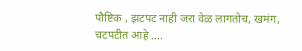पौष्टिक , झटपट नाही जरा वेळ लागतोच, खमंग, चटपटीत आहे ....